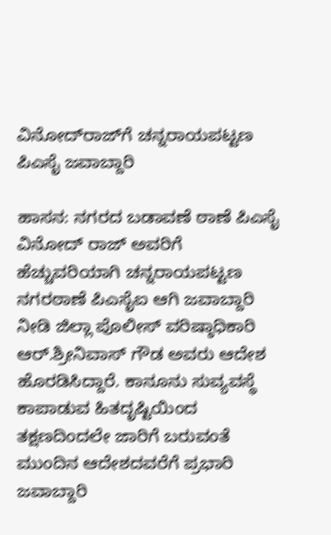ವಿನೋದ್‌ರಾಜ್‌ಗೆ ಚನ್ನರಾಯಪಟ್ಟಣ ಪಿಎಸೈ ಜವಾಬ್ದಾರಿ

ಹಾಸನ: ನಗರದ ಬಡಾವಣೆ ಠಾಣೆ ಪಿಎಸೈ ವಿನೋದ್ ರಾಜ್ ಅವರಿಗೆ ಹೆಚ್ಚುವರಿಯಾಗಿ ಚನ್ನರಾಯಪಟ್ಟಣ ನಗರಠಾಣೆ ಪಿಎಸೈಐ ಆಗಿ ಜವಾಬ್ದಾರಿ ನೀಡಿ ಜಿಲ್ಲಾ ಪೊಲೀಸ್ ವರಿಷ್ಠಾಧಿಕಾರಿ ಆರ್.ಶ್ರೀನಿವಾಸ್ ಗೌಡ ಅವರು ಆದೇಶ ಹೊರಡಿಸಿದ್ದಾರೆ. ಕಾನೂನು ಸುವ್ಯವಸ್ಥೆ ಕಾಪಾಡುವ ಹಿತದೃಷ್ಟಿಯಿಂದ ತಕ್ಷಣದಿಂದಲೇ ಜಾರಿಗೆ ಬರುವಂತೆ ಮುಂದಿನ ಆದೇಶದವರೆಗೆ ಪ್ರಭಾರಿ ಜವಾಬ್ದಾರಿ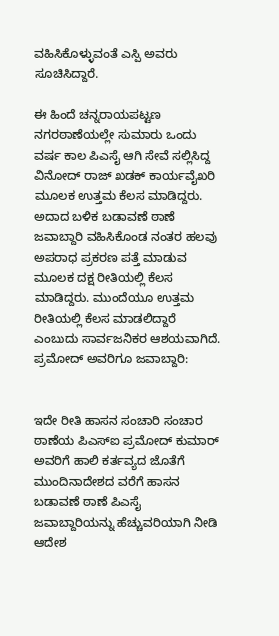ವಹಿಸಿಕೊಳ್ಳುವಂತೆ ಎಸ್ಪಿ ಅವರು ಸೂಚಿಸಿದ್ದಾರೆ.

ಈ ಹಿಂದೆ ಚನ್ನರಾಯಪಟ್ಟಣ ನಗರಠಾಣೆಯಲ್ಲೇ ಸುಮಾರು ಒಂದು ವರ್ಷ ಕಾಲ ಪಿಎಸೈ ಆಗಿ ಸೇವೆ ಸಲ್ಲಿಸಿದ್ದ ವಿನೋದ್ ರಾಜ್ ಖಡಕ್ ಕಾರ್ಯವೈಖರಿ ಮೂಲಕ ಉತ್ತಮ ಕೆಲಸ ಮಾಡಿದ್ದರು. ಅದಾದ ಬಳಿಕ ಬಡಾವಣೆ ಠಾಣೆ ಜವಾಬ್ದಾರಿ ವಹಿಸಿಕೊಂಡ ನಂತರ ಹಲವು ಅಪರಾಧ ಪ್ರಕರಣ ಪತ್ತೆ ಮಾಡುವ ಮೂಲಕ ದಕ್ಷ ರೀತಿಯಲ್ಲಿ ಕೆಲಸ ಮಾಡಿದ್ದರು. ಮುಂದೆಯೂ ಉತ್ತಮ ರೀತಿಯಲ್ಲಿ ಕೆಲಸ ಮಾಡಲಿದ್ದಾರೆ ಎಂಬುದು ಸಾರ್ವಜನಿಕರ ಆಶಯವಾಗಿದೆ.
ಪ್ರಮೋದ್ ಅವರಿಗೂ ಜವಾಬ್ದಾರಿ:


ಇದೇ ರೀತಿ ಹಾಸನ ಸಂಚಾರಿ ಸಂಚಾರ ಠಾಣೆಯ ಪಿಎಸ್‌ಐ ಪ್ರಮೋದ್ ಕುಮಾರ್ ಅವರಿಗೆ ಹಾಲಿ ಕರ್ತವ್ಯದ ಜೊತೆಗೆ ಮುಂದಿನಾದೇಶದ ವರೆಗೆ ಹಾಸನ ಬಡಾವಣೆ ಠಾಣೆ ಪಿಎಸೈ ಜವಾಬ್ದಾರಿಯನ್ನು ಹೆಚ್ಚುವರಿಯಾಗಿ ನೀಡಿ ಆದೇಶ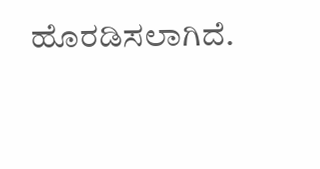ಹೊರಡಿಸಲಾಗಿದೆ.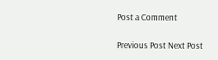Post a Comment

Previous Post Next Post